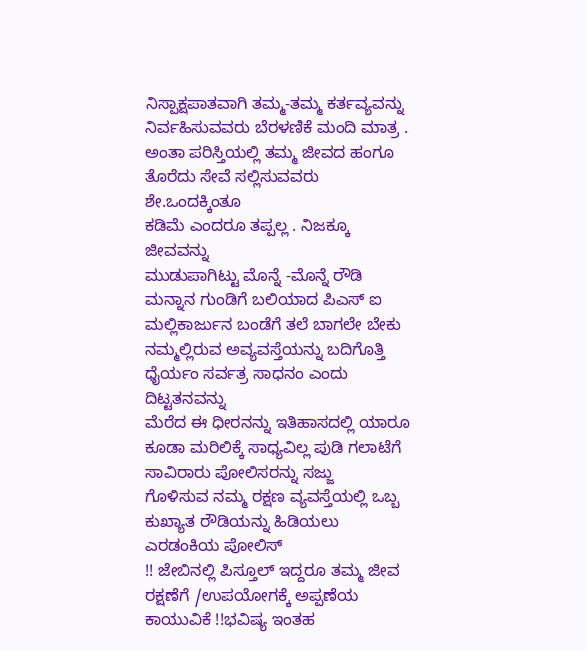ನಿಸ್ಪಾಕ್ಷಪಾತವಾಗಿ ತಮ್ಮ-ತಮ್ಮ ಕರ್ತವ್ಯವನ್ನು ನಿರ್ವಹಿಸುವವರು ಬೆರಳಣಿಕೆ ಮಂದಿ ಮಾತ್ರ .
ಅಂತಾ ಪರಿಸ್ತಿಯಲ್ಲಿ ತಮ್ಮ ಜೀವದ ಹಂಗೂ ತೊರೆದು ಸೇವೆ ಸಲ್ಲಿಸುವವರು ಶೇ.ಒಂದಕ್ಕಿಂತೂ
ಕಡಿಮೆ ಎಂದರೂ ತಪ್ಪಲ್ಲ . ನಿಜಕ್ಕೂ ಜೀವವನ್ನು
ಮುಡುಪಾಗಿಟ್ಟು ಮೊನ್ನೆ -ಮೊನ್ನೆ ರೌಡಿ ಮನ್ನಾನ ಗುಂಡಿಗೆ ಬಲಿಯಾದ ಪಿಎಸ್ ಐ ಮಲ್ಲಿಕಾರ್ಜುನ ಬಂಡೆಗೆ ತಲೆ ಬಾಗಲೇ ಬೇಕು
ನಮ್ಮಲ್ಲಿರುವ ಅವ್ಯವಸ್ತೆಯನ್ನು ಬದಿಗೊತ್ತಿ ಧೈರ್ಯಂ ಸರ್ವತ್ರ ಸಾಧನಂ ಎಂದು ದಿಟ್ಟತನವನ್ನು
ಮೆರೆದ ಈ ಧೀರನನ್ನು ಇತಿಹಾಸದಲ್ಲಿ ಯಾರೂ ಕೂಡಾ ಮರಿಲಿಕ್ಕೆ ಸಾಧ್ಯವಿಲ್ಲ ಪುಡಿ ಗಲಾಟೆಗೆ ಸಾವಿರಾರು ಪೋಲಿಸರನ್ನು ಸಜ್ಜು
ಗೊಳಿಸುವ ನಮ್ಮ ರಕ್ಷಣ ವ್ಯವಸ್ತೆಯಲ್ಲಿ ಒಬ್ಬ ಕುಖ್ಯಾತ ರೌಡಿಯನ್ನು ಹಿಡಿಯಲು ಎರಡಂಕಿಯ ಪೋಲಿಸ್
!! ಜೇಬಿನಲ್ಲಿ ಪಿಸ್ತೂಲ್ ಇದ್ದರೂ ತಮ್ಮ ಜೀವ ರಕ್ಷಣೆಗೆ /ಉಪಯೋಗಕ್ಕೆ ಅಪ್ಪಣೆಯ ಕಾಯುವಿಕೆ !!ಭವಿಷ್ಯ ಇಂತಹ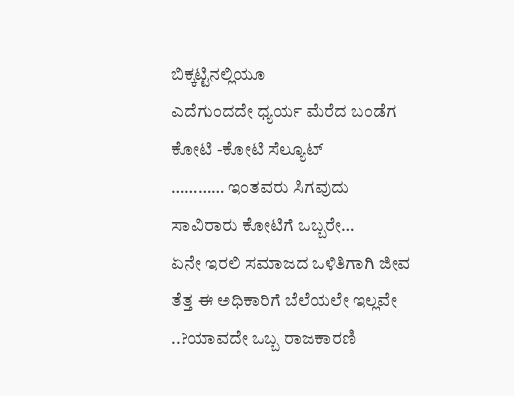ಬಿಕ್ಕಟ್ಟಿನಲ್ಲಿಯೂ
ಎದೆಗುಂದದೇ ಧ್ಯರ್ಯ ಮೆರೆದ ಬಂಡೆಗ ಕೋಟಿ -ಕೋಟಿ ಸೆಲ್ಯೂಟ್
………… ಇಂತವರು ಸಿಗವುದು ಸಾವಿರಾರು ಕೋಟಿಗೆ ಒಬ್ಬರೇ…
ಏನೇ ಇರಲಿ ಸಮಾಜದ ಒಳಿತಿಗಾಗಿ ಜೀವ ತೆತ್ತ ಈ ಅಧಿಕಾರಿಗೆ ಬೆಲೆಯಲೇ ಇಲ್ಲವೇ ..?ಯಾವದೇ ಒಬ್ಬ ರಾಜಕಾರಣಿ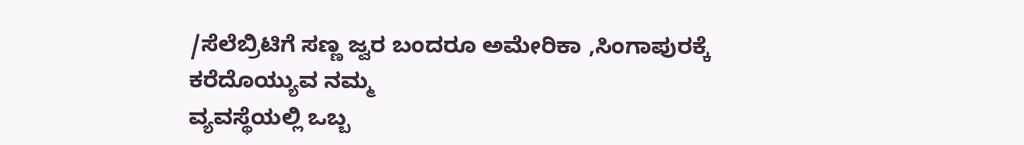/ಸೆಲೆಬ್ರಿಟಿಗೆ ಸಣ್ಣ ಜ್ವರ ಬಂದರೂ ಅಮೇರಿಕಾ ,ಸಿಂಗಾಪುರಕ್ಕೆ ಕರೆದೊಯ್ಯುವ ನಮ್ಮ
ವ್ಯವಸ್ಥೆಯಲ್ಲಿ ಒಬ್ಬ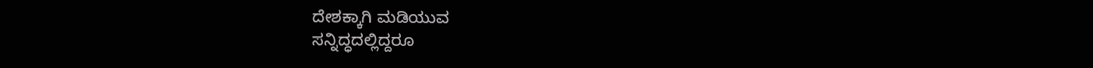ದೇಶಕ್ಕಾಗಿ ಮಡಿಯುವ
ಸನ್ನಿದ್ಧದಲ್ಲಿದ್ದರೂ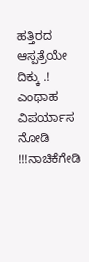ಹತ್ತಿರದ ಆಸ್ಪತ್ರೆಯೇ
ದಿಕ್ಕು .! ಎಂಥಾಹ ವಿಪರ್ಯಾಸ ನೋಡಿ !!!ನಾಚಿಕೆಗೇಡಿ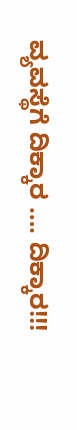ವ್ಯವಸ್ಥೆಗೆ ದಿಕ್ಕಾರ …. ದಿಕ್ಕಾರ!!!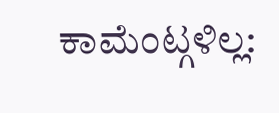ಕಾಮೆಂಟ್ಗಳಿಲ್ಲ: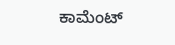ಕಾಮೆಂಟ್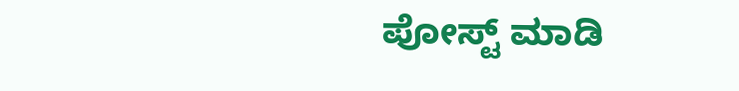ಪೋಸ್ಟ್ ಮಾಡಿ